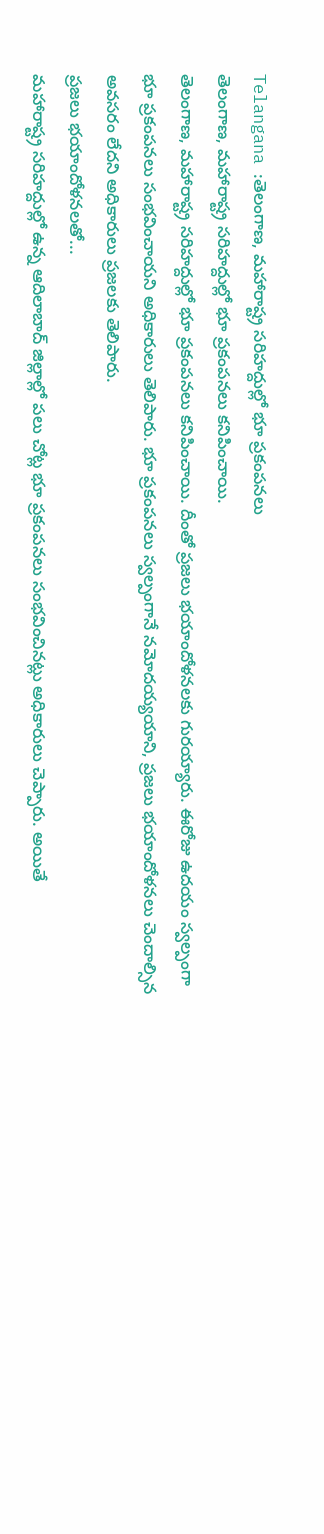Telangana :తెలంగాణ, మహారాష్ట్ర సరిహద్దుల్లో భూ ప్రకంపనలు
తెలంగాణ, మహారాష్ట్ర సరిహద్దుల్లో భూ ప్రకంపనలు కనిపించాయి.
తెలంగాణ, మహారాష్ట్ర సరిహద్దుల్లో భూ ప్రకంపనలు కనిపించాయి. దీంతో ప్రజలు భయాందోళనలకు గురయ్యారు. ఈరోజు ఉదయం స్వల్పంగా భూ ప్రకంపనలు సంభవించాయని అధికారులు తెలిపారు. భూ ప్రకంపనలు స్వల్పంగానే నమోదయ్యయాని, ప్రజలు భయాందోళనలు చెందాల్సిన అవసరం లేదని అధికారులు ప్రజలకు తెలిపారు.
ప్రజలు భయాందోళనలతో...
మహారాష్ట్ర సరిహద్దుల్లో ఉన్న ఆదిలాబాద్ జిల్లాల్లో పలు చోట్ల భూ ప్రకంపనలు సంభవించినట్లు అధికారులు చెప్పారు. అయితే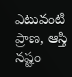ఎటువంటి ప్రాణ, ఆస్తి నష్టం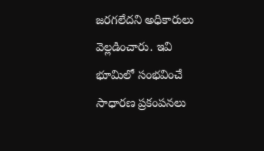జరగలేదని అధికారులు వెల్లడించారు. ఇవి భూమిలో సంభవించే సాధారణ ప్రకంపనలు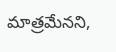మాత్రమేనని,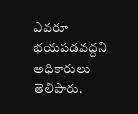ఎవరూ భయపడవద్దని అధికారులు తెలిపారు.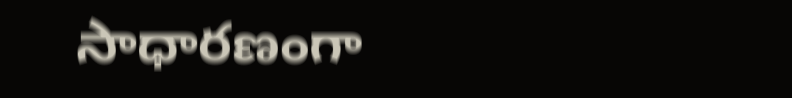సాధారణంగా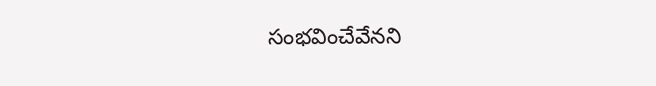సంభవించేవేనని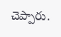చెప్పారు.